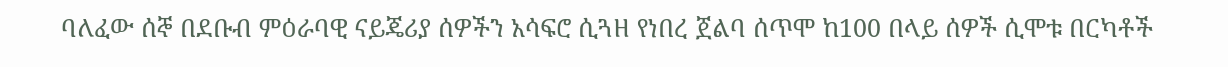ባለፈው ሰኞ በደቡብ ምዕራባዊ ናይጄሪያ ሰዎችን አሳፍሮ ሲጓዘ የነበረ ጀልባ ሰጥሞ ከ100 በላይ ሰዎች ሲሞቱ በርካቶች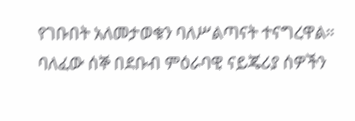የገቡበት አለመታወቁን ባለሥልጣናት ተናግረዋል።
ባለፈው ሰኞ በደቡብ ምዕራባዊ ናይጄሪያ ሰዎችን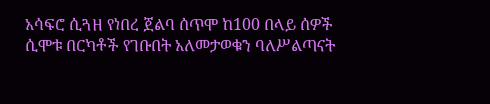አሳፍሮ ሲጓዘ የነበረ ጀልባ ሰጥሞ ከ100 በላይ ሰዎች ሲሞቱ በርካቶች የገቡበት አለመታወቁን ባለሥልጣናት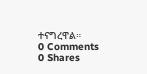ተናግረዋል።
0 Comments
0 Shares